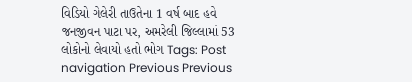વિડિયો ગેલેરી તાઉતેના 1 વર્ષ બાદ હવે જનજીવન પાટા પર, અમરેલી જિલ્લામાં 53 લોકોનો લેવાયો હતો ભોગ Tags: Post navigation Previous Previous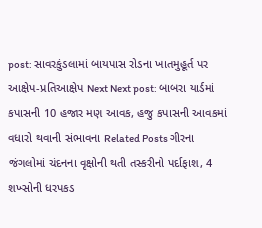post: સાવરકુંડલામાં બાયપાસ રોડના ખાતમુહૂર્ત પર આક્ષેપ-પ્રતિઆક્ષેપ Next Next post: બાબરા યાર્ડમાં કપાસની 10 હજાર મણ આવક, હજુ કપાસની આવકમાં વધારો થવાની સંભાવના Related Posts ગીરના જંગલોમાં ચંદનના વૃક્ષોની થતી તસ્કરીનો પર્દાફાશ, 4 શખ્સોની ધરપકડ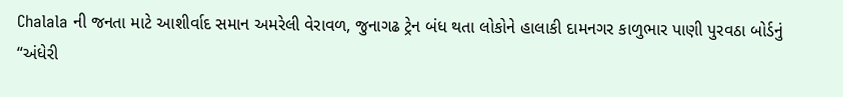Chalala ની જનતા માટે આશીર્વાદ સમાન અમરેલી વેરાવળ, જુનાગઢ ટ્રેન બંધ થતા લોકોને હાલાકી દામનગર કાળુભાર પાણી પુરવઠા બોર્ડનું “અંધેરી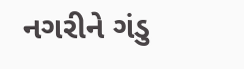નગરીને ગંડુ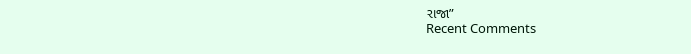રાજા”
Recent Comments